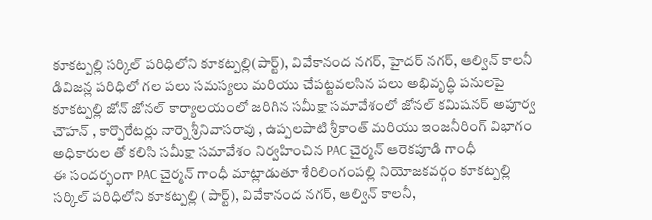కూకట్పల్లి సర్కిల్ పరిధిలోని కూకట్పల్లి(పార్ట్), వివేకానంద నగర్, హైదర్ నగర్, ఆల్విన్ కాలనీ డివిజన్ల పరిధిలో గల పలు సమస్యలు మరియు చేపట్టవలసిన పలు అభివృద్ధి పనులపై కూకట్పల్లి జోన్ జోనల్ కార్యాలయంలో జరిగిన సమీక్షా సమావేశంలో జోనల్ కమిషనర్ అపూర్వ చౌహన్ , కార్పొరేటర్లు నార్నె శ్రీనివాసరావు , ఉప్పలపాటి శ్రీకాంత్ మరియు ఇంజనీరింగ్ విభాగం అధికారుల తో కలిసి సమీక్షా సమావేశం నిర్వహించిన PAC చైర్మన్ ఆరెకపూడి గాంధీ
ఈ సందర్భంగా PAC చైర్మన్ గాంధీ మాట్లాడుతూ శేరిలింగంపల్లి నియోజకవర్గం కూకట్పల్లి సర్కిల్ పరిధిలోని కూకట్పల్లి (పార్ట్), వివేకానంద నగర్, ఆల్విన్ కాలనీ,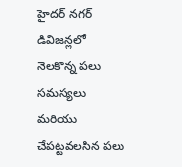హైదర్ నగర్ డివిజన్లలో నెలకొన్న పలు సమస్యలు మరియు చేపట్టవలసిన పలు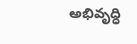అభివృద్ధి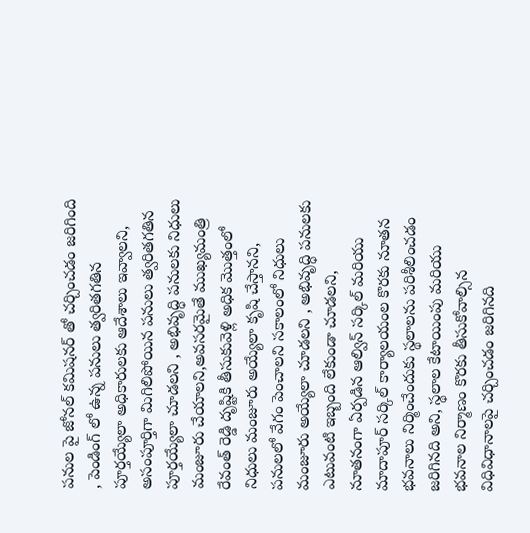పనుల పై జోనల్ కమిషనర్ తో చర్చించడం జరిగింది , పెండింగ్ లో ఉన్న పనులు త్వరితగతిన పూర్తయ్యేలా అధికారులకు ఆదేశాలు ఇవ్వాలని, అసంపూర్తిగా మిగిలిపోయిన పనులు త్వరితగతిన పూర్తయ్యేలా చూడలని , అభివృద్ధి పనులకు నిధులు మంజూరు చేయాలని,అవసరమైతే ముఖ్యమంత్రి రేవంత్ రెడ్డి దృష్టికి తీసుకువెళ్లి అధిక మొత్తంలో నిధులు మంజూరు అయ్యేలా కృషి చేస్తానని, పనులలో వేగం పెంచాలని సకాలంలో నిధులు మంజూరు అయ్యేలా చూడలని , అభివృద్ధి పనులకు ఎటువంటి ఇబ్బంది లేకుండా చూడలని,
నూతనంగా ఏర్పడిన ఆల్విన్ సర్కిల్ మరియు మాదాపూర్ సర్కిల్ కార్యాలయంల కొరకు నూతన భవనాలు నిర్మించేందుకు స్థలాలను పరిశీలించడం జరిగినది అని, స్థలాల కేటాయింపు మరియు భవనాల నిర్మాణం కొరకు తీసుకోవాల్సిన విధివిధానాలపై చర్చించడం జరిగినది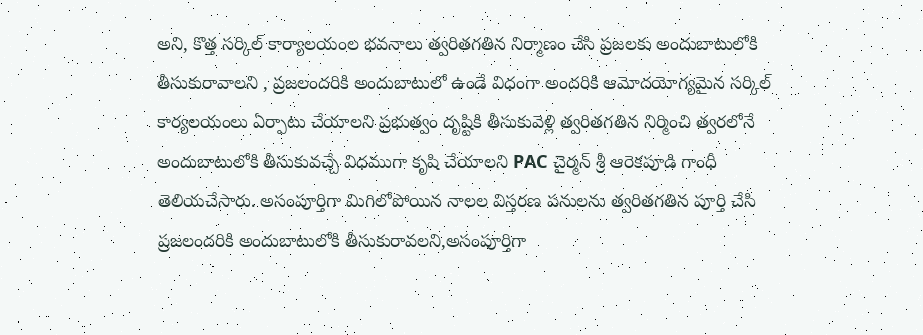అని, కొత్త సర్కిల్ కార్యాలయంల భవనాలు త్వరితగతిన నిర్మాణం చేసి ప్రజలకు అందుబాటులోకి తీసుకురావాలని , ప్రజలందరికి అందుబాటులో ఉండే విధంగా అందరికి ఆమోదయోగ్యమైన సర్కిల్ కార్యలయంలు ఏర్పాటు చేయాలని ప్రభుత్వం దృష్టికి తీసుకువెళ్లి త్వరితగతిన నిర్మించి త్వరలోనే అందుబాటులోకి తీసుకువచ్చే విధముగా కృషి చేయాలని PAC చైర్మన్ శ్రీ ఆరెకపూడి గాంధీ తెలియచేసారు. అసంపూర్తిగా మిగిలోపోయిన నాలల విస్తరణ పనులను త్వరితగతిన పూర్తి చేసి ప్రజలందరికి అందుబాటులోకి తీసుకురావలని,అసంపూర్తిగా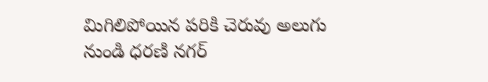మిగిలిపోయిన పరికి చెరువు అలుగు నుండి ధరణి నగర్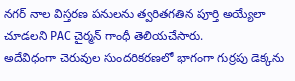నగర్ నాల విస్తరణ పనులను త్వరితగతిన పూర్తి అయ్యేలా చూడలని PAC చైర్మన్ గాంధీ తెలియచేసారు.
అదేవిధంగా చెరువుల సుందరికరణలో భాగంగా గుర్రపు డెక్కను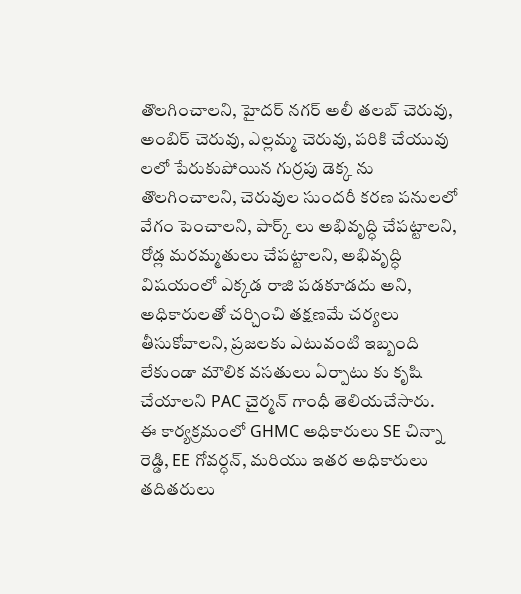తొలగించాలని, హైదర్ నగర్ అలీ తలబ్ చెరువు, అంబిర్ చెరువు, ఎల్లమ్మ చెరువు, పరికి చేయువు లలో పేరుకుపోయిన గుర్రపు డెక్క ను తొలగించాలని, చెరువుల సుందరీ కరణ పనులలో వేగం పెంచాలని, పార్క్ లు అభివృద్ధి చేపట్టాలని, రోడ్ల మరమ్మతులు చేపట్టాలని, అభివృద్ధి విషయంలో ఎక్కడ రాజి పడకూడదు అని, అధికారులతో చర్చించి తక్షణమే చర్యలు తీసుకోవాలని, ప్రజలకు ఎటువంటి ఇబ్బంది లేకుండా మౌలిక వసతులు ఏర్పాటు కు కృషి చేయాలని PAC చైర్మన్ గాంధీ తెలియచేసారు.
ఈ కార్యక్రమంలో GHMC అధికారులు SE చిన్నా రెడ్డి, EE గోవర్ధన్, మరియు ఇతర అధికారులు తదితరులు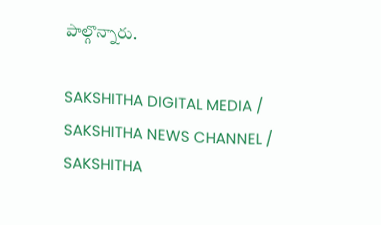పాల్గొన్నారు.

SAKSHITHA DIGITAL MEDIA / SAKSHITHA NEWS CHANNEL / SAKSHITHA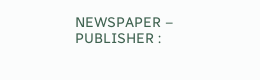NEWSPAPER – PUBLISHER :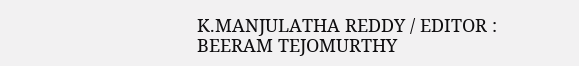K.MANJULATHA REDDY / EDITOR : BEERAM TEJOMURTHY